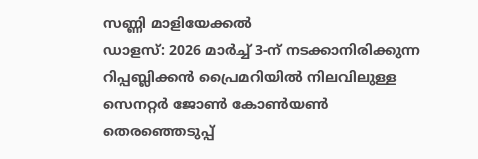സണ്ണി മാളിയേക്കൽ
ഡാളസ്: 2026 മാർച്ച് 3-ന് നടക്കാനിരിക്കുന്ന റിപ്പബ്ലിക്കൻ പ്രൈമറിയിൽ നിലവിലുള്ള സെനറ്റർ ജോൺ കോൺയൺ തെരഞ്ഞെടുപ്പ്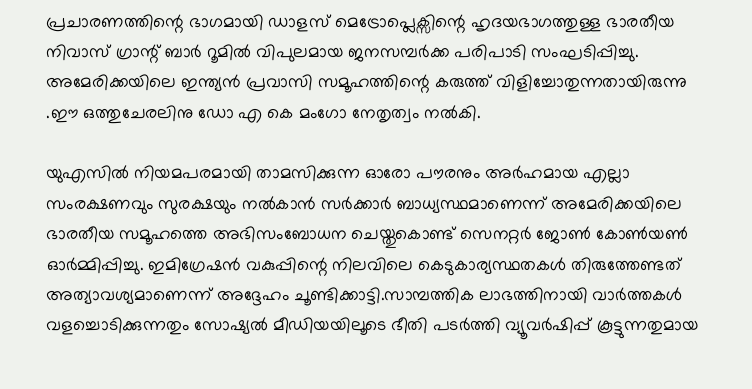പ്രചാരണത്തിന്റെ ഭാഗമായി ഡാളസ് മെട്രോപ്ലെക്സിന്റെ ഹൃദയഭാഗത്തുള്ള ഭാരതീയ നിവാസ് ഗ്രാന്റ് ബാർ റൂമിൽ വിപുലമായ ജനസമ്പർക്ക പരിപാടി സംഘടിപ്പിച്ചു. അമേരിക്കയിലെ ഇന്ത്യൻ പ്രവാസി സമൂഹത്തിന്റെ കരുത്ത് വിളിച്ചോതുന്നതായിരുന്നു .ഈ ഒത്തുചേരലിനു ഡോ എ കെ മംഗോ നേതൃത്വം നൽകി.

യുഎസിൽ നിയമപരമായി താമസിക്കുന്ന ഓരോ പൗരനും അർഹമായ എല്ലാ സംരക്ഷണവും സുരക്ഷയും നൽകാൻ സർക്കാർ ബാധ്യസ്ഥമാണെന്ന് അമേരിക്കയിലെ ഭാരതീയ സമൂഹത്തെ അഭിസംബോധന ചെയ്തുകൊണ്ട് സെനറ്റർ ജോൺ കോൺയൺ ഓർമ്മിപ്പിച്ചു. ഇമിഗ്രേഷൻ വകുപ്പിന്റെ നിലവിലെ കെടുകാര്യസ്ഥതകൾ തിരുത്തേണ്ടത് അത്യാവശ്യമാണെന്ന് അദ്ദേഹം ചൂണ്ടിക്കാട്ടി.സാമ്പത്തിക ലാഭത്തിനായി വാർത്തകൾ വളച്ചൊടിക്കുന്നതും സോഷ്യൽ മീഡിയയിലൂടെ ഭീതി പടർത്തി വ്യൂവർഷിപ്പ് കൂട്ടുന്നതുമായ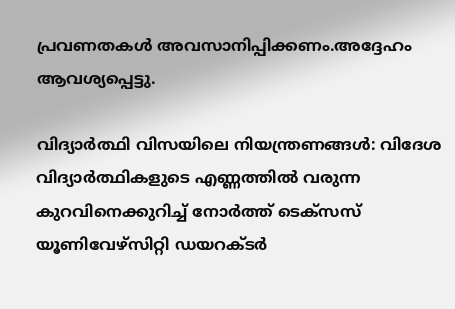പ്രവണതകൾ അവസാനിപ്പിക്കണം.അദ്ദേഹം ആവശ്യപ്പെട്ടു.

വിദ്യാർത്ഥി വിസയിലെ നിയന്ത്രണങ്ങൾ: വിദേശ വിദ്യാർത്ഥികളുടെ എണ്ണത്തിൽ വരുന്ന കുറവിനെക്കുറിച്ച് നോർത്ത് ടെക്സസ് യൂണിവേഴ്സിറ്റി ഡയറക്ടർ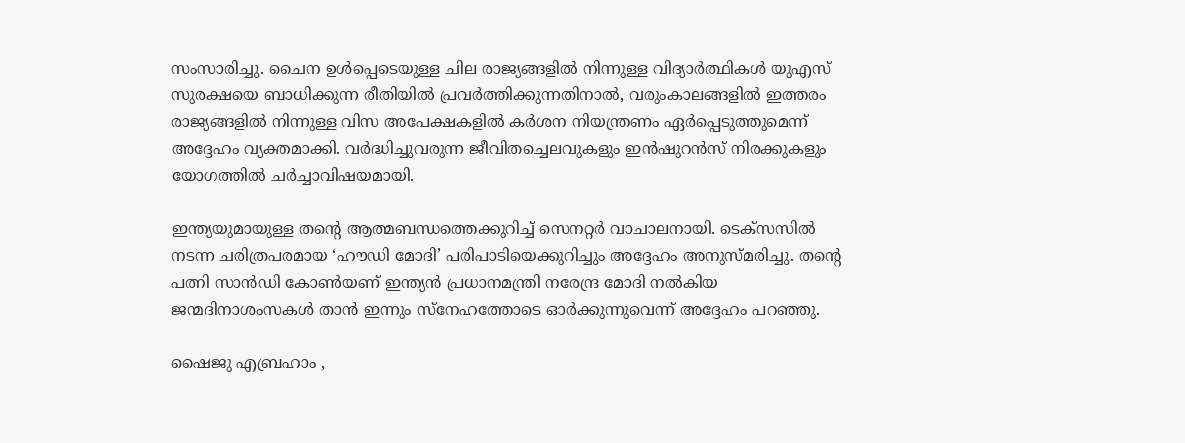സംസാരിച്ചു. ചൈന ഉൾപ്പെടെയുള്ള ചില രാജ്യങ്ങളിൽ നിന്നുള്ള വിദ്യാർത്ഥികൾ യുഎസ് സുരക്ഷയെ ബാധിക്കുന്ന രീതിയിൽ പ്രവർത്തിക്കുന്നതിനാൽ, വരുംകാലങ്ങളിൽ ഇത്തരം രാജ്യങ്ങളിൽ നിന്നുള്ള വിസ അപേക്ഷകളിൽ കർശന നിയന്ത്രണം ഏർപ്പെടുത്തുമെന്ന് അദ്ദേഹം വ്യക്തമാക്കി. വർദ്ധിച്ചുവരുന്ന ജീവിതച്ചെലവുകളും ഇൻഷുറൻസ് നിരക്കുകളും യോഗത്തിൽ ചർച്ചാവിഷയമായി.

ഇന്ത്യയുമായുള്ള തന്റെ ആത്മബന്ധത്തെക്കുറിച്ച് സെനറ്റർ വാചാലനായി. ടെക്സസിൽ നടന്ന ചരിത്രപരമായ ‘ഹൗഡി മോദി’ പരിപാടിയെക്കുറിച്ചും അദ്ദേഹം അനുസ്മരിച്ചു. തന്റെ പത്നി സാൻഡി കോൺയണ് ഇന്ത്യൻ പ്രധാനമന്ത്രി നരേന്ദ്ര മോദി നൽകിയ ജന്മദിനാശംസകൾ താൻ ഇന്നും സ്നേഹത്തോടെ ഓർക്കുന്നുവെന്ന് അദ്ദേഹം പറഞ്ഞു.

ഷൈജു എബ്രഹാം ,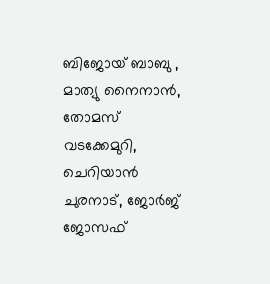ബിജോയ് ബാബു , മാത്യു നൈനാൻ, തോമസ് വടക്കേമുറി, ചെറിയാൻ ചുരനാട്, ജോർജ് ജോസഫ്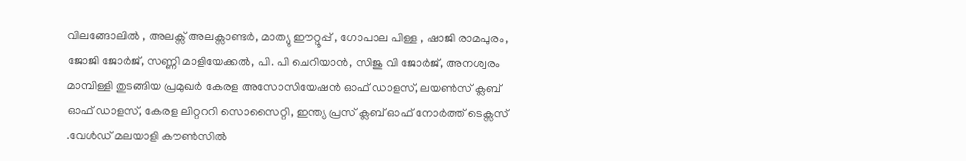വിലങ്ങോലിൽ , അലക്സ് അലക്സാണ്ടർ, മാത്യു ഈറ്റൂപ്പ് , ഗോപാല പിള്ള , ഷാജി രാമപുരം, ജോജി ജോർജ്, സണ്ണി മാളിയേക്കൽ, പി. പി ചെറിയാൻ, സിജു വി ജോർജ്, അനശ്വരം മാമ്പിള്ളി തുടങ്ങിയ പ്രമുഖർ കേരള അസോസിയേഷൻ ഓഫ് ഡാളസ്, ലയൺസ് ക്ലബ് ഓഫ് ഡാളസ്, കേരള ലിറ്റററി സൊസൈറ്റി, ഇന്ത്യ പ്രസ് ക്ലബ് ഓഫ് നോർത്ത് ടെക്സസ് .വേൾഡ് മലയാളി കൗൺസിൽ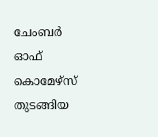ചേംബർ ഓഫ് കൊമേഴ്സ് തുടങ്ങിയ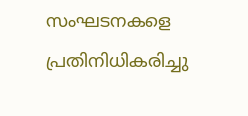സംഘടനകളെ പ്രതിനിധികരിച്ചു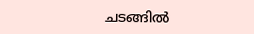ചടങ്ങിൽ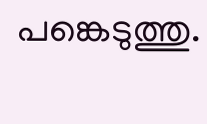പങ്കെടുത്തു.